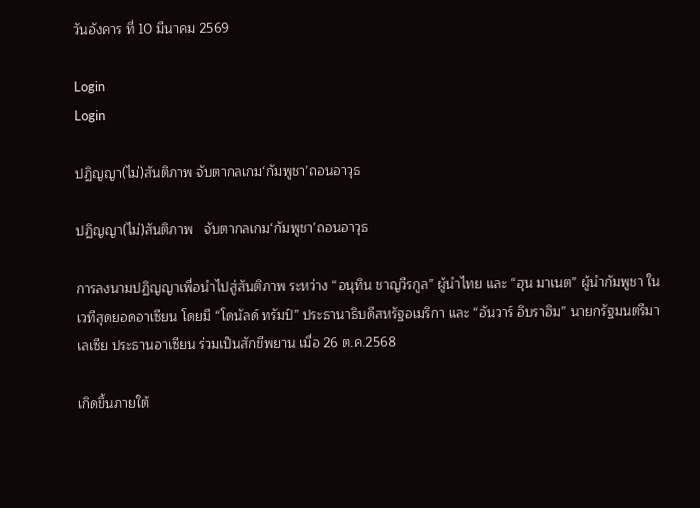วันอังคาร ที่ 10 มีนาคม 2569

Login
Login

ปฏิญญา(ไม่)สันติภาพ จับตากลเกม‘กัมพูชา’ถอนอาวุธ

ปฏิญญา(ไม่)สันติภาพ   จับตากลเกม‘กัมพูชา’ถอนอาวุธ

การลงนามปฏิญญาเพื่อนำไปสู่สันติภาพ ระหว่าง “อนุทิน ชาญวีรกูล” ผู้นําไทย และ “ฮุน มาเนต” ผู้นำกัมพูชา ในเวทีสุดยอดอาเซียน โดยมี “โดนัลด์ ทรัมป์” ประธานาธิบดีสหรัฐอเมริกา และ “อันวาร์ อิบราฮิม” นายกรัฐมนตรีมาเลเซีย ประธานอาเซียน ร่วมเป็นสักขีพยาน เมื่อ 26 ต.ค.2568

เกิดขึ้นภายใต้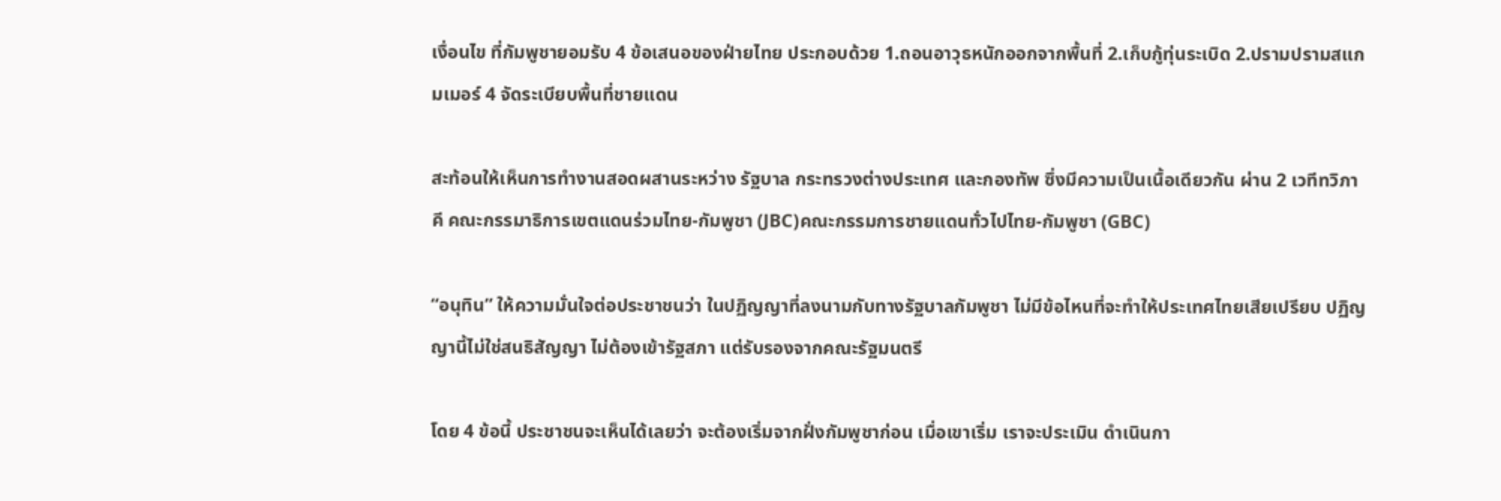เงื่อนไข ที่กัมพูชายอมรับ 4 ข้อเสนอของฝ่ายไทย ประกอบด้วย 1.ถอนอาวุธหนักออกจากพื้นที่ 2.เก็บกู้ทุ่นระเบิด 2.ปรามปรามสแกมเมอร์ 4 จัดระเบียบพื้นที่ชายแดน

สะท้อนให้เห็นการทำงานสอดผสานระหว่าง รัฐบาล กระทรวงต่างประเทศ และกองทัพ ซึ่งมีความเป็นเนื้อเดียวกัน ผ่าน 2 เวทีทวิภาคี คณะกรรมาธิการเขตแดนร่วมไทย-กัมพูชา (JBC)คณะกรรมการชายแดนทั่วไปไทย-กัมพูชา (GBC)

“อนุทิน” ให้ความมั่นใจต่อประชาชนว่า ในปฏิญญาที่ลงนามกับทางรัฐบาลกัมพูชา ไม่มีข้อไหนที่จะทำให้ประเทศไทยเสียเปรียบ ปฏิญญานี้ไม่ใช่สนธิสัญญา ไม่ต้องเข้ารัฐสภา แต่รับรองจากคณะรัฐมนตรี

โดย 4 ข้อนี้ ประชาชนจะเห็นได้เลยว่า จะต้องเริ่มจากฝั่งกัมพูชาก่อน เมื่อเขาเริ่ม เราจะประเมิน ดำเนินกา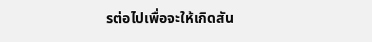รต่อไปเพื่อจะให้เกิดสัน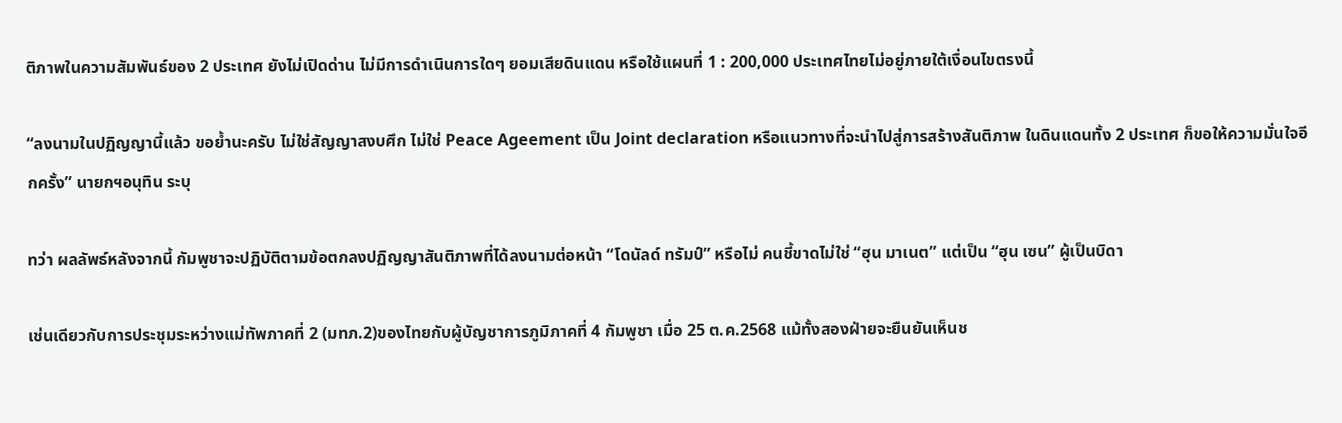ติภาพในความสัมพันธ์ของ 2 ประเทศ ยังไม่เปิดด่าน ไม่มีการดำเนินการใดๆ ยอมเสียดินแดน หรือใช้แผนที่ 1 : 200,000 ประเทศไทยไม่อยู่ภายใต้เงื่อนไขตรงนี้

“ลงนามในปฏิญญานี้แล้ว ขอย้ำนะครับ ไม่ใช่สัญญาสงบศึก ไม่ใช่ Peace Ageement เป็น Joint declaration หรือแนวทางที่จะนำไปสู่การสร้างสันติภาพ ในดินแดนทั้ง 2 ประเทศ ก็ขอให้ความมั่นใจอีกครั้ง” นายกฯอนุทิน ระบุ

ทว่า ผลลัพธ์หลังจากนี้ กัมพูชาจะปฏิบัติตามข้อตกลงปฏิญญาสันติภาพที่ได้ลงนามต่อหน้า “โดนัลด์ ทรัมป์” หรือไม่ คนชี้ขาดไม่ใช่ “ฮุน มาเนต” แต่เป็น “ฮุน เซน” ผู้เป็นบิดา

เช่นเดียวกับการประชุมระหว่างแม่ทัพภาคที่ 2 (มทภ.2)ของไทยกับผู้บัญชาการภูมิภาคที่ 4 กัมพูชา เมื่อ 25 ต.ค.2568 แม้ทั้งสองฝ่ายจะยืนยันเห็นช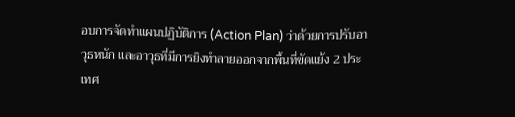อบการจัดทำแผนปฏิบัติการ (Action Plan) ว่าด้วยการปรับอาวุธหนัก และอาวุธที่มีการยิงทำลายออกจากพื้นที่ขัดแย้ง 2 ประเทศ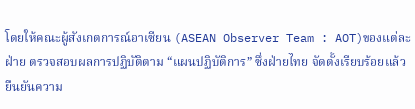โดยให้คณะผู้สังเกตการณ์อาเซียน (ASEAN Observer Team : AOT)ของแต่ละฝ่าย ตรวจสอบผลการปฏิบัติตาม “แผนปฏิบัติการ” ซึ่งฝ่ายไทย จัดตั้งเรียบร้อยแล้ว ยืนยันความ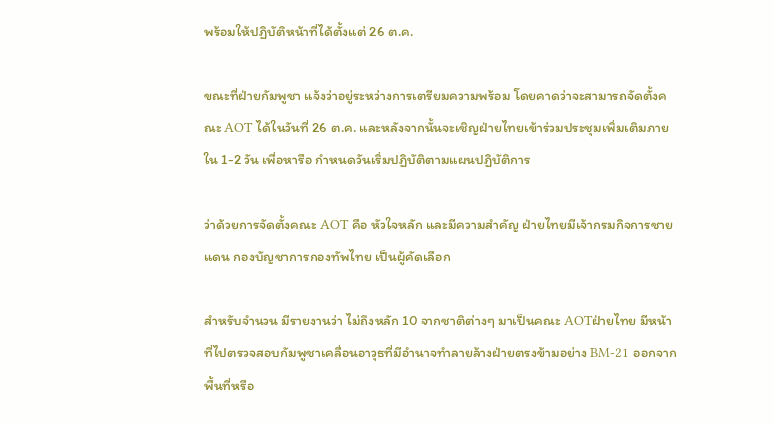พร้อมให้ปฏิบัติหน้าที่ได้ตั้งแต่ 26 ต.ค.

ขณะที่ฝ่ายกัมพูชา แจ้งว่าอยู่ระหว่างการเตรียมความพร้อม โดยคาดว่าจะสามารถจัดตั้งคณะ AOT ได้ในวันที่ 26 ต.ค. และหลังจากนั้นจะเชิญฝ่ายไทยเข้าร่วมประชุมเพิ่มเติมภายใน 1-2 วัน เพื่อหารือ กำหนดวันเริ่มปฏิบัติตามแผนปฏิบัติการ

ว่าด้วยการจัดตั้งคณะ AOT คือ หัวใจหลัก และมีความสำคัญ ฝ่ายไทยมีเจ้ากรมกิจการชายแดน กองบัญชาการกองทัพไทย เป็นผู้คัดเลือก

สำหรับจำนวน มีรายงานว่า ไม่ถึงหลัก 10 จากชาติต่างๆ มาเป็นคณะ AOTฝ่ายไทย มีหน้าที่ไปตรวจสอบกัมพูชาเคลื่อนอาวุธที่มีอำนาจทำลายล้างฝ่ายตรงข้ามอย่าง BM-21 ออกจากพื้นที่หรือ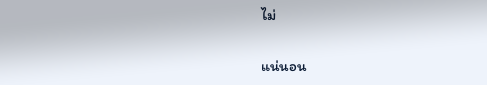ไม่

แน่นอน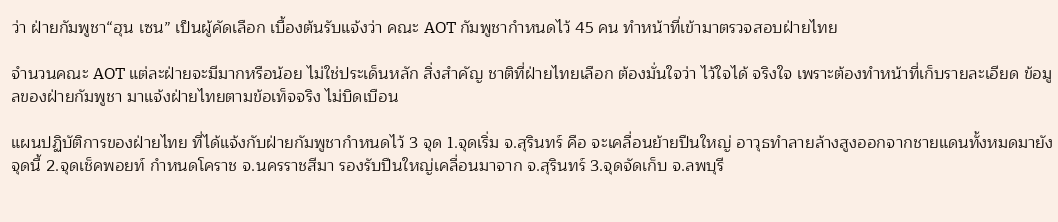ว่า ฝ่ายกัมพูชา“ฮุน เซน” เป็นผู้คัดเลือก เบื้องต้นรับแจ้งว่า คณะ AOT กัมพูชากำหนดไว้ 45 คน ทำหน้าที่เข้ามาตรวจสอบฝ่ายไทย

จำนวนคณะ AOT แต่ละฝ่ายจะมีมากหรือน้อย ไม่ใช่ประเด็นหลัก สิ่งสำคัญ ชาติที่ฝ่ายไทยเลือก ต้องมั่นใจว่า ไว้ใจได้ จริงใจ เพราะต้องทำหน้าที่เก็บรายละเอียด ข้อมูลของฝ่ายกัมพูชา มาแจ้งฝ่ายไทยตามข้อเท็จจริง ไม่บิดเบือน

แผนปฏิบัติการของฝ่ายไทย ที่ได้แจ้งกับฝ่ายกัมพูชากำหนดไว้ 3 จุด 1.จุดเริ่ม จ.สุรินทร์ คือ จะเคลื่อนย้ายปืนใหญ่ อาวุธทำลายล้างสูงออกจากชายแดนทั้งหมดมายังจุดนี้ 2.จุดเช็คพอยท์ กำหนดโคราช จ.นครราชสีมา รองรับปืนใหญ่เคลื่อนมาจาก จ.สุรินทร์ 3.จุดจัดเก็บ จ.ลพบุรี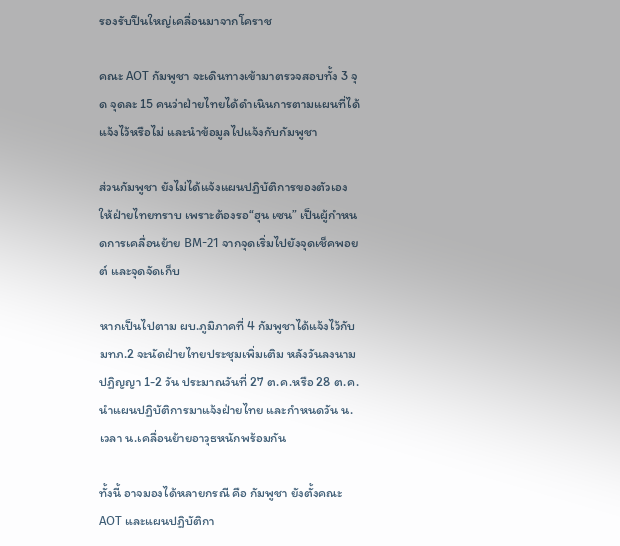รองรับปืนใหญ่เคลื่อนมาจากโคราช

คณะ AOT กัมพูชา จะเดินทางเข้ามาตรวจสอบทั้ง 3 จุด จุดละ 15 คนว่าฝ่ายไทยได้ดำเนินการตามแผนที่ได้แจ้งไว้หรือไม่ และนำข้อมูลไปแจ้งกับกัมพูชา

ส่วนกัมพูชา ยังไม่ได้แจ้งแผนปฏิบัติการของตัวเองให้ฝ่ายไทยทราบ เพราะต้องรอ“ฮุน เซน” เป็นผู้กำหนดการเคลื่อนย้าย BM-21 จากจุดเริ่มไปยังจุดเช็คพอยต์ และจุดจัดเก็บ

หากเป็นไปตาม ผบ.ภูมิภาคที่ 4 กัมพูชาได้แจ้งไว้กับ มทภ.2 จะนัดฝ่ายไทยประชุมเพิ่มเติม หลังวันลงนามปฏิญญา 1-2 วัน ประมาณวันที่ 27 ต.ค.หรือ 28 ต.ค. นำแผนปฏิบัติการมาแจ้งฝ่ายไทย และกำหนดวัน น. เวลา น.เคลื่อนย้ายอาวุธหนักพร้อมกัน

ทั้งนี้ อาจมองได้หลายกรณี คือ กัมพูชา ยังตั้งคณะ AOT และแผนปฏิบัติกา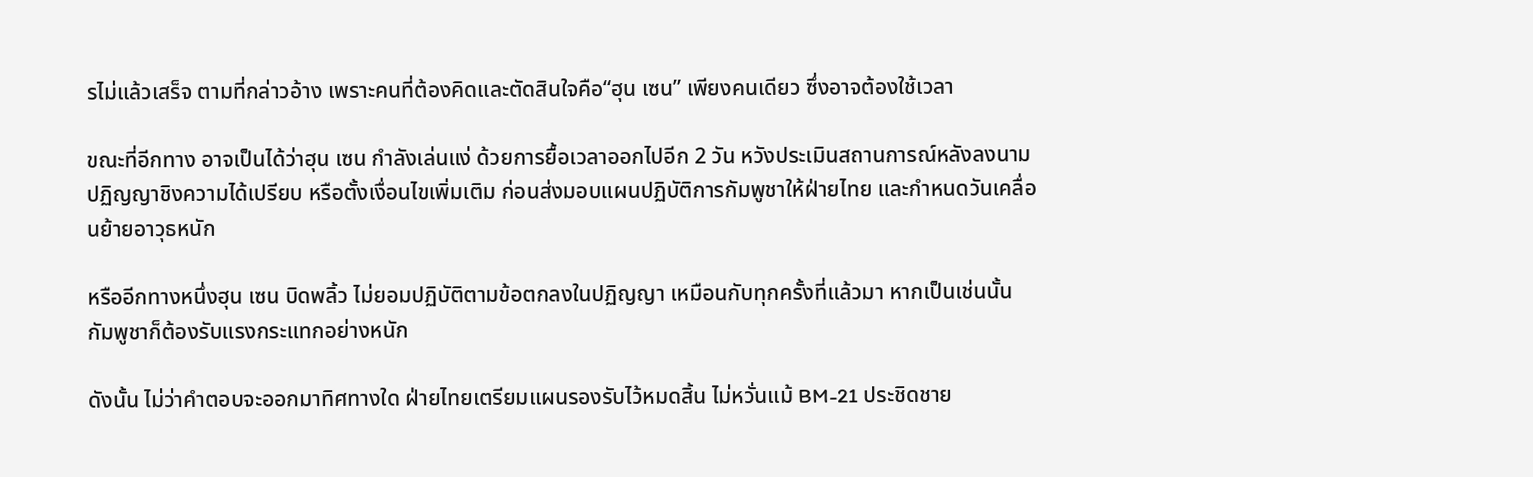รไม่แล้วเสร็จ ตามที่กล่าวอ้าง เพราะคนที่ต้องคิดและตัดสินใจคือ“ฮุน เซน” เพียงคนเดียว ซึ่งอาจต้องใช้เวลา

ขณะที่อีกทาง อาจเป็นได้ว่าฮุน เซน กำลังเล่นแง่ ด้วยการยื้อเวลาออกไปอีก 2 วัน หวังประเมินสถานการณ์หลังลงนามปฏิญญาชิงความได้เปรียบ หรือตั้งเงื่อนไขเพิ่มเติม ก่อนส่งมอบแผนปฏิบัติการกัมพูชาให้ฝ่ายไทย และกำหนดวันเคลื่อนย้ายอาวุธหนัก

หรืออีกทางหนึ่งฮุน เซน บิดพลิ้ว ไม่ยอมปฏิบัติตามข้อตกลงในปฏิญญา เหมือนกับทุกครั้งที่แล้วมา หากเป็นเช่นนั้น กัมพูชาก็ต้องรับแรงกระแทกอย่างหนัก

ดังนั้น ไม่ว่าคำตอบจะออกมาทิศทางใด ฝ่ายไทยเตรียมแผนรองรับไว้หมดสิ้น ไม่หวั่นแม้ BM-21 ประชิดชาย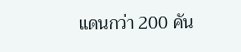แดนกว่า 200 คัน